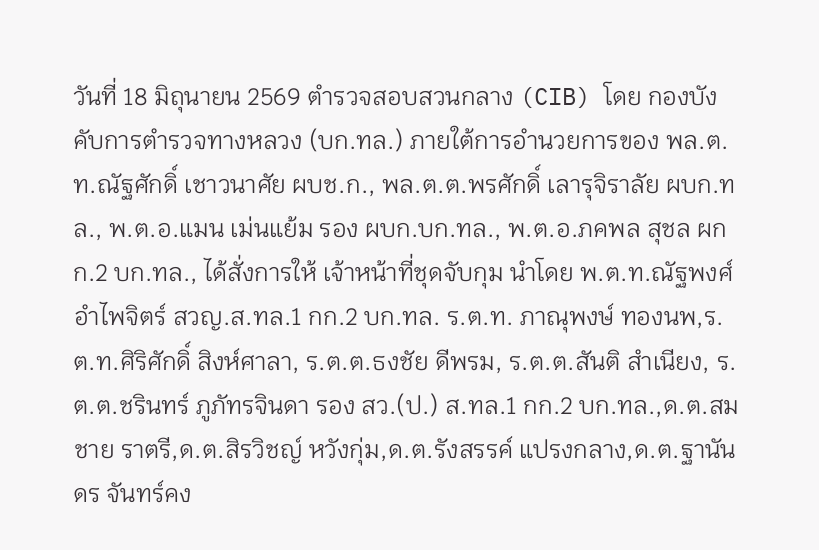วันที่ 18 มิถุนายน 2569 ตำรวจสอบสวนกลาง (CIB) โดย กองบังคับการตำรวจทางหลวง (บก.ทล.) ภายใต้การอำนวยการของ พล.ต.ท.ณัฐศักดิ์ เชาวนาศัย ผบช.ก., พล.ต.ต.พรศักดิ์ เลารุจิราลัย ผบก.ทล., พ.ต.อ.แมน เม่นแย้ม รอง ผบก.บก.ทล., พ.ต.อ.ภคพล สุชล ผกก.2 บก.ทล., ได้สั่งการให้ เจ้าหน้าที่ชุดจับกุม นำโดย พ.ต.ท.ณัฐพงศ์ อำไพจิตร์ สวญ.ส.ทล.1 กก.2 บก.ทล. ร.ต.ท. ภาณุพงษ์ ทองนพ,ร.ต.ท.ศิริศักดิ์ สิงห์ศาลา, ร.ต.ต.ธงชัย ดีพรม, ร.ต.ต.สันติ สำเนียง, ร.ต.ต.ชรินทร์ ภูภัทรจินดา รอง สว.(ป.) ส.ทล.1 กก.2 บก.ทล.,ด.ต.สมชาย ราตรี,ด.ต.สิรวิชญ์ หวังกุ่ม,ด.ต.รังสรรค์ แปรงกลาง,ด.ต.ฐานันดร จันทร์คง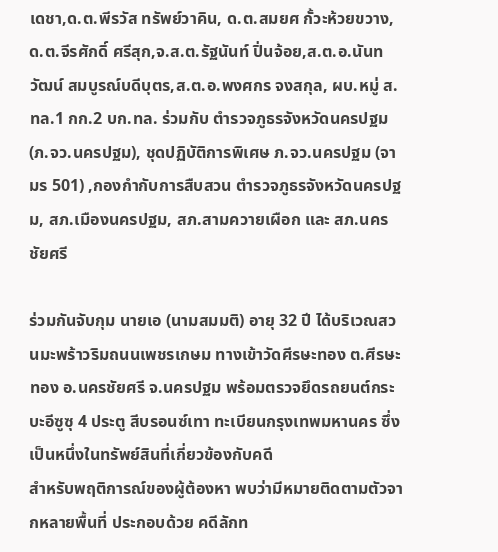เดชา,ด.ต.พีรวัส ทรัพย์วาคิน, ด.ต.สมยศ กั้วะห้วยขวาง,ด.ต.จีรศักดิ์ ศรีสุก,จ.ส.ต.รัฐนันท์ ปิ่นจ้อย,ส.ต.อ.นันทวัฒน์ สมบูรณ์บดีบุตร,ส.ต.อ.พงศกร จงสกุล, ผบ.หมู่ ส.ทล.1 กก.2 บก.ทล. ร่วมกับ ตำรวจภูธรจังหวัดนครปฐม (ภ.จว.นครปฐม), ชุดปฏิบัติการพิเศษ ภ.จว.นครปฐม (จามร 501) ,กองกำกับการสืบสวน ตำรวจภูธรจังหวัดนครปฐม, สภ.เมืองนครปฐม, สภ.สามควายเผือก และ สภ.นครชัยศรี

ร่วมกันจับกุม นายเอ (นามสมมติ) อายุ 32 ปี ได้บริเวณสวนมะพร้าวริมถนนเพชรเกษม ทางเข้าวัดศีรษะทอง ต.ศีรษะทอง อ.นครชัยศรี จ.นครปฐม พร้อมตรวจยึดรถยนต์กระบะอีซูซุ 4 ประตู สีบรอนซ์เทา ทะเบียนกรุงเทพมหานคร ซึ่งเป็นหนึ่งในทรัพย์สินที่เกี่ยวข้องกับคดี
สำหรับพฤติการณ์ของผู้ต้องหา พบว่ามีหมายติดตามตัวจากหลายพื้นที่ ประกอบด้วย คดีลักท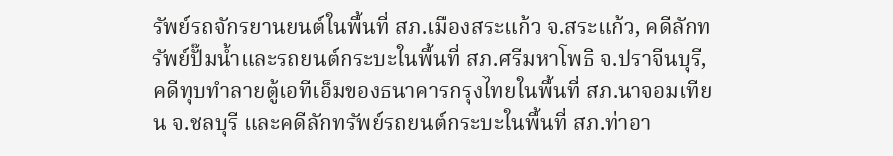รัพย์รถจักรยานยนต์ในพื้นที่ สภ.เมืองสระแก้ว จ.สระแก้ว, คดีลักทรัพย์ปั๊มน้ำและรถยนต์กระบะในพื้นที่ สภ.ศรีมหาโพธิ จ.ปราจีนบุรี, คดีทุบทำลายตู้เอทีเอ็มของธนาคารกรุงไทยในพื้นที่ สภ.นาจอมเทียน จ.ชลบุรี และคดีลักทรัพย์รถยนต์กระบะในพื้นที่ สภ.ท่าอา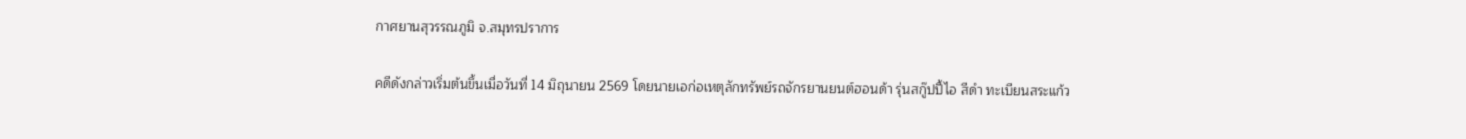กาศยานสุวรรณภูมิ จ.สมุทรปราการ

คดีดังกล่าวเริ่มต้นขึ้นเมื่อวันที่ 14 มิถุนายน 2569 โดยนายเอก่อเหตุลักทรัพย์รถจักรยานยนต์ฮอนด้า รุ่นสกู๊ปปี้ไอ สีดำ ทะเบียนสระแก้ว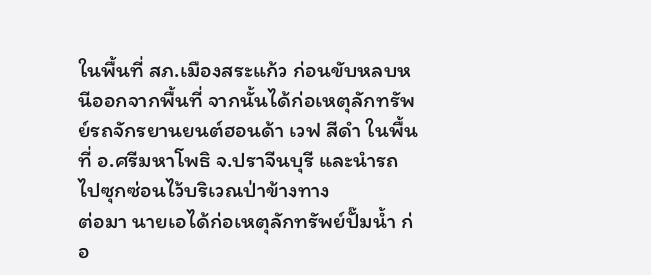ในพื้นที่ สภ.เมืองสระแก้ว ก่อนขับหลบหนีออกจากพื้นที่ จากนั้นได้ก่อเหตุลักทรัพย์รถจักรยานยนต์ฮอนด้า เวฟ สีดำ ในพื้นที่ อ.ศรีมหาโพธิ จ.ปราจีนบุรี และนำรถไปซุกซ่อนไว้บริเวณป่าข้างทาง
ต่อมา นายเอได้ก่อเหตุลักทรัพย์ปั๊มน้ำ ก่อ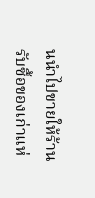นนำไปขายให้ร้านรับซื้อของเก่าแห่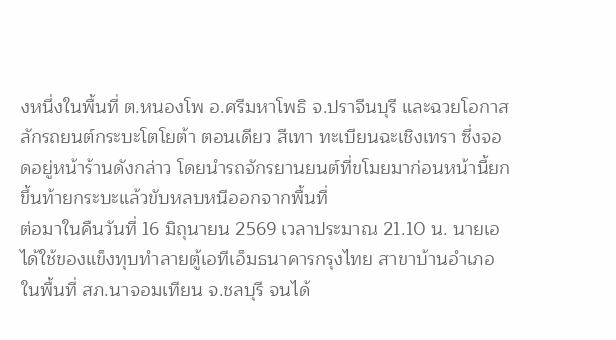งหนึ่งในพื้นที่ ต.หนองโพ อ.ศรีมหาโพธิ จ.ปราจีนบุรี และฉวยโอกาสลักรถยนต์กระบะโตโยต้า ตอนเดียว สีเทา ทะเบียนฉะเชิงเทรา ซึ่งจอดอยู่หน้าร้านดังกล่าว โดยนำรถจักรยานยนต์ที่ขโมยมาก่อนหน้านี้ยกขึ้นท้ายกระบะแล้วขับหลบหนีออกจากพื้นที่
ต่อมาในคืนวันที่ 16 มิถุนายน 2569 เวลาประมาณ 21.10 น. นายเอได้ใช้ของแข็งทุบทำลายตู้เอทีเอ็มธนาคารกรุงไทย สาขาบ้านอำเภอ ในพื้นที่ สภ.นาจอมเทียน จ.ชลบุรี จนได้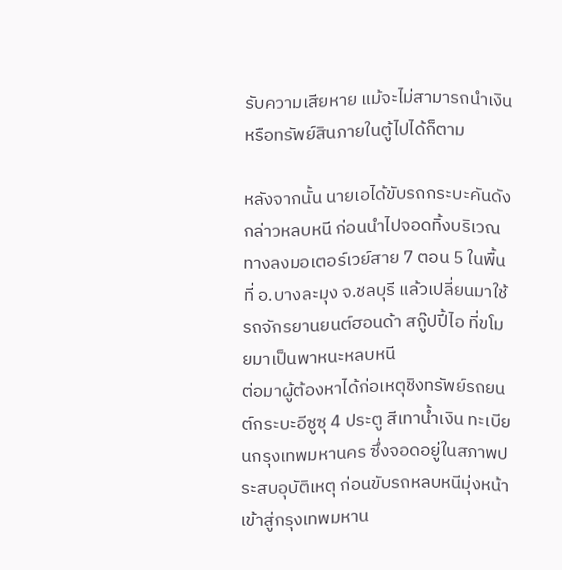รับความเสียหาย แม้จะไม่สามารถนำเงินหรือทรัพย์สินภายในตู้ไปได้ก็ตาม

หลังจากนั้น นายเอได้ขับรถกระบะคันดังกล่าวหลบหนี ก่อนนำไปจอดทิ้งบริเวณทางลงมอเตอร์เวย์สาย 7 ตอน 5 ในพื้นที่ อ.บางละมุง จ.ชลบุรี แล้วเปลี่ยนมาใช้รถจักรยานยนต์ฮอนด้า สกู๊ปปี้ไอ ที่ขโมยมาเป็นพาหนะหลบหนี
ต่อมาผู้ต้องหาได้ก่อเหตุชิงทรัพย์รถยนต์กระบะอีซูซุ 4 ประตู สีเทาน้ำเงิน ทะเบียนกรุงเทพมหานคร ซึ่งจอดอยู่ในสภาพประสบอุบัติเหตุ ก่อนขับรถหลบหนีมุ่งหน้าเข้าสู่กรุงเทพมหาน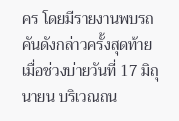คร โดยมีรายงานพบรถคันดังกล่าวครั้งสุดท้ายเมื่อช่วงบ่ายวันที่ 17 มิถุนายน บริเวณถน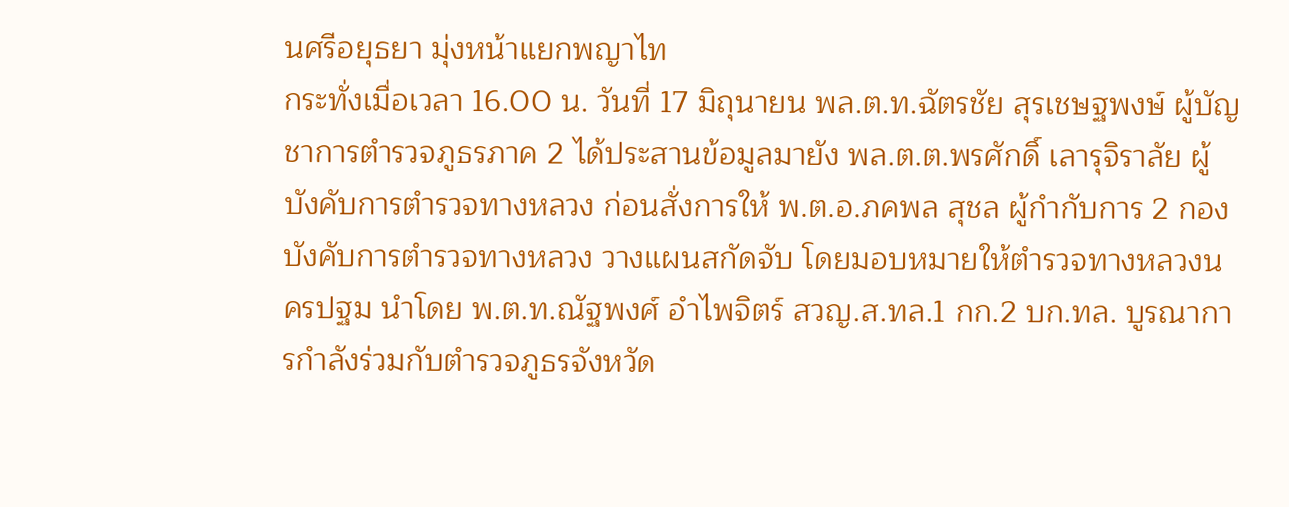นศรีอยุธยา มุ่งหน้าแยกพญาไท
กระทั่งเมื่อเวลา 16.00 น. วันที่ 17 มิถุนายน พล.ต.ท.ฉัตรชัย สุรเชษฐพงษ์ ผู้บัญชาการตำรวจภูธรภาค 2 ได้ประสานข้อมูลมายัง พล.ต.ต.พรศักดิ์ เลารุจิราลัย ผู้บังคับการตำรวจทางหลวง ก่อนสั่งการให้ พ.ต.อ.ภคพล สุชล ผู้กำกับการ 2 กองบังคับการตำรวจทางหลวง วางแผนสกัดจับ โดยมอบหมายให้ตำรวจทางหลวงนครปฐม นำโดย พ.ต.ท.ณัฐพงศ์ อำไพจิตร์ สวญ.ส.ทล.1 กก.2 บก.ทล. บูรณาการกำลังร่วมกับตำรวจภูธรจังหวัด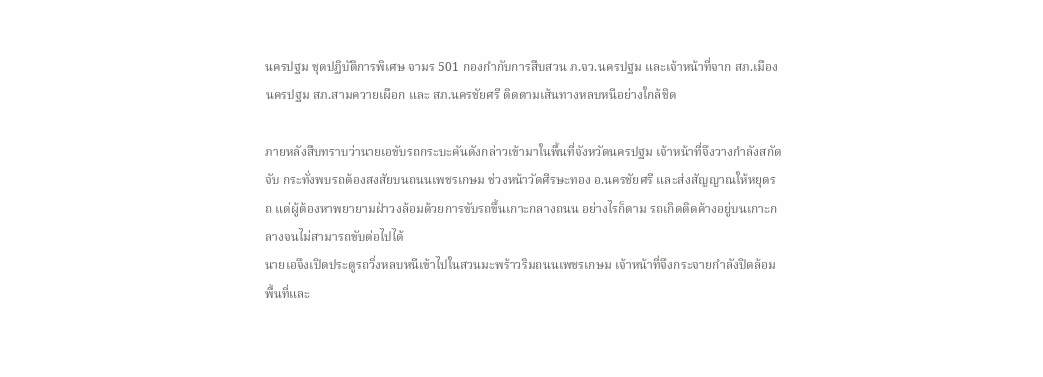นครปฐม ชุดปฏิบัติการพิเศษ จามร 501 กองกำกับการสืบสวน ภ.จว.นครปฐม และเจ้าหน้าที่จาก สภ.เมืองนครปฐม สภ.สามควายเผือก และ สภ.นครชัยศรี ติดตามเส้นทางหลบหนีอย่างใกล้ชิด

ภายหลังสืบทราบว่านายเอขับรถกระบะคันดังกล่าวเข้ามาในพื้นที่จังหวัดนครปฐม เจ้าหน้าที่จึงวางกำลังสกัดจับ กระทั่งพบรถต้องสงสัยบนถนนเพชรเกษม ช่วงหน้าวัดศีรษะทอง อ.นครชัยศรี และส่งสัญญาณให้หยุดรถ แต่ผู้ต้องหาพยายามฝ่าวงล้อมด้วยการขับรถขึ้นเกาะกลางถนน อย่างไรก็ตาม รถเกิดติดค้างอยู่บนเกาะกลางจนไม่สามารถขับต่อไปได้
นายเอจึงเปิดประตูรถวิ่งหลบหนีเข้าไปในสวนมะพร้าวริมถนนเพชรเกษม เจ้าหน้าที่จึงกระจายกำลังปิดล้อมพื้นที่และ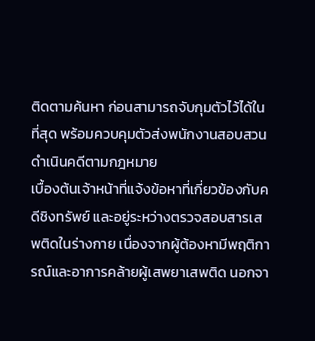ติดตามค้นหา ก่อนสามารถจับกุมตัวไว้ได้ในที่สุด พร้อมควบคุมตัวส่งพนักงานสอบสวนดำเนินคดีตามกฎหมาย
เบื้องต้นเจ้าหน้าที่แจ้งข้อหาที่เกี่ยวข้องกับคดีชิงทรัพย์ และอยู่ระหว่างตรวจสอบสารเสพติดในร่างกาย เนื่องจากผู้ต้องหามีพฤติการณ์และอาการคล้ายผู้เสพยาเสพติด นอกจา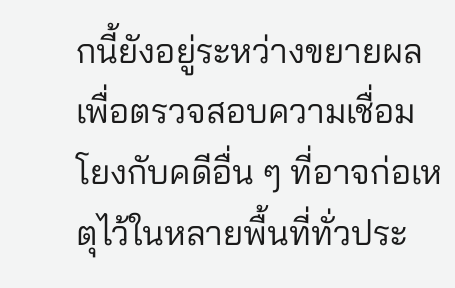กนี้ยังอยู่ระหว่างขยายผลเพื่อตรวจสอบความเชื่อมโยงกับคดีอื่น ๆ ที่อาจก่อเหตุไว้ในหลายพื้นที่ทั่วประ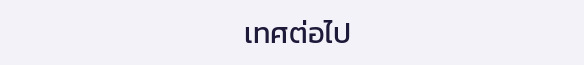เทศต่อไป